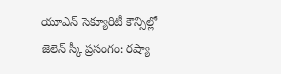యూఎన్ సెక్యూరిటీ కౌన్సిల్లో జెలెన్ స్కీ ప్రసంగం: రష్యా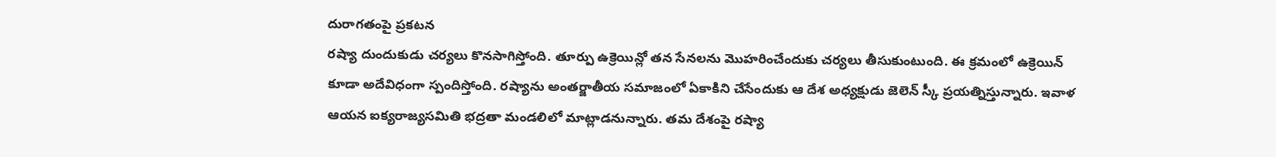దురాగతంపై ప్రకటన
రష్యా దుందుకుడు చర్యలు కొనసాగిస్తోంది. తూర్పు ఉక్రెయిన్లో తన సేనలను మొహరించేందుకు చర్యలు తీసుకుంటుంది. ఈ క్రమంలో ఉక్రెయిన్ కూడా అదేవిధంగా స్పందిస్తోంది. రష్యాను అంతర్జాతీయ సమాజంలో ఏకాకిని చేసేందుకు ఆ దేశ అధ్యక్షుడు జెలెన్ స్కీ ప్రయత్నిస్తున్నారు. ఇవాళ ఆయన ఐక్యరాజ్యసమితి భద్రతా మండలిలో మాట్లాడనున్నారు. తమ దేశంపై రష్యా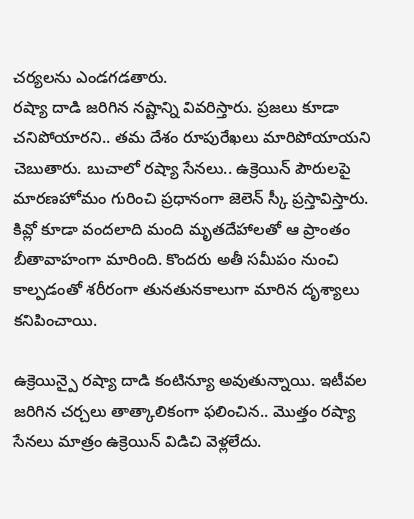చర్యలను ఎండగడతారు.
రష్యా దాడి జరిగిన నష్టాన్ని వివరిస్తారు. ప్రజలు కూడా చనిపోయారని.. తమ దేశం రూపురేఖలు మారిపోయాయని చెబుతారు. బుచాలో రష్యా సేనలు.. ఉక్రెయిన్ పౌరులపై మారణహోమం గురించి ప్రధానంగా జెలెన్ స్కీ ప్రస్తావిస్తారు. కివ్లో కూడా వందలాది మంది మృతదేహాలతో ఆ ప్రాంతం బీతావాహంగా మారింది. కొందరు అతీ సమీపం నుంచి కాల్పడంతో శరీరంగా తునతునకాలుగా మారిన దృశ్యాలు కనిపించాయి.

ఉక్రెయిన్పై రష్యా దాడి కంటిన్యూ అవుతున్నాయి. ఇటీవల జరిగిన చర్చలు తాత్కాలికంగా ఫలించిన.. మొత్తం రష్యా సేనలు మాత్రం ఉక్రెయిన్ విడిచి వెళ్లలేదు.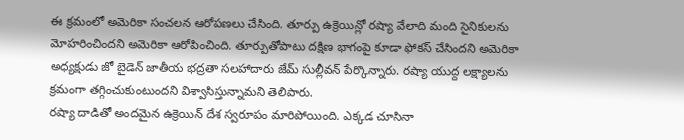ఈ క్రమంలో అమెరికా సంచలన ఆరోపణలు చేసింది. తూర్పు ఉక్రెయిన్లో రష్యా వేలాది మంది సైనికులను మోహరించిందని అమెరికా ఆరోపించింది. తూర్పుతోపాటు దక్షిణ భాగంపై కూడా ఫోకస్ చేసిందని అమెరికా అధ్యక్షుడు జో బైడెన్ జాతీయ భద్రతా సలహాదారు జేమ్ సుల్లీవన్ పేర్కొన్నారు. రష్యా యుద్ద లక్ష్యాలను క్రమంగా తగ్గించుకుంటుందని విశ్వాసిస్తున్నామని తెలిపారు.
రష్యా దాడితో అందమైన ఉక్రెయిన్ దేశ స్వరూపం మారిపోయింది. ఎక్కడ చూసినా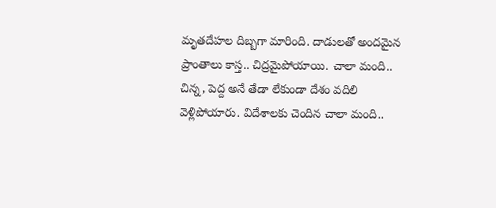మృతదేహల దిబ్బగా మారింది. దాడులతో అందమైన ప్రాంతాలు కాస్త.. చిద్రమైపోయాయి. చాలా మంది.. చిన్న, పెద్ద అనే తేడా లేకుండా దేశం వదిలి వెళ్లిపోయారు. విదేశాలకు చెందిన చాలా మంది..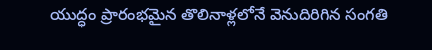యుద్ధం ప్రారంభమైన తొలినాళ్లలోనే వెనుదిరిగిన సంగతి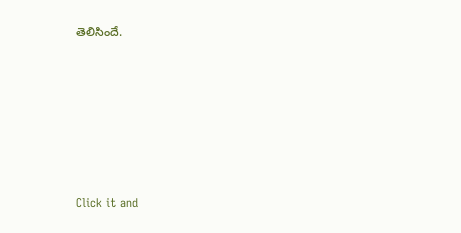తెలిసిందే.












Click it and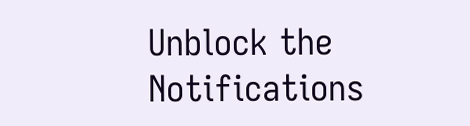Unblock the Notifications